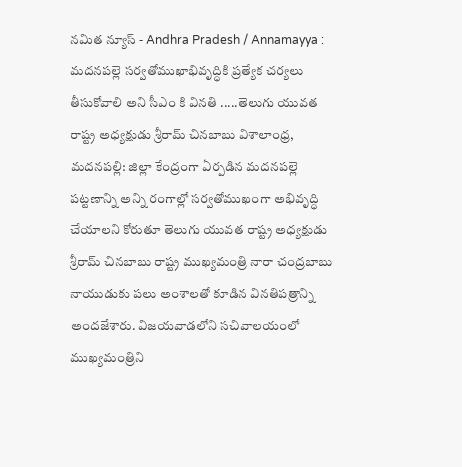నమిత న్యూస్ - Andhra Pradesh / Annamayya : మదనపల్లె సర్వతోముఖాభివృద్ధికి ప్రత్యేక చర్యలు తీసుకోవాలి అని సీఎం కి వినతి .....తెలుగు యువత రాష్ట్ర అధ్యక్షుడు శ్రీరామ్ చినబాబు విశాలాంధ్ర, మదనపల్లి: జిల్లా కేంద్రంగా ఏర్పడిన మదనపల్లె పట్టణాన్ని అన్ని రంగాల్లో సర్వతోముఖంగా అభివృద్ధి చేయాలని కోరుతూ తెలుగు యువత రాష్ట్ర అధ్యక్షుడు శ్రీరామ్ చినబాబు రాష్ట్ర ముఖ్యమంత్రి నారా చంద్రబాబు నాయుడుకు పలు అంశాలతో కూడిన వినతిపత్రాన్ని అందజేశారు. విజయవాడలోని సచివాలయంలో ముఖ్యమంత్రిని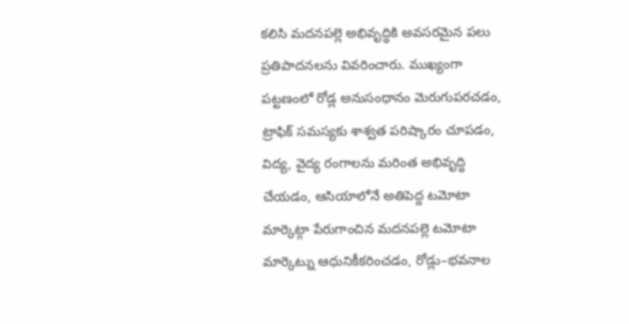కలిసి మదనపల్లె అభివృద్ధికి అవసరమైన పలు ప్రతిపాదనలను వివరించారు. ముఖ్యంగా పట్టణంలో రోడ్ల అనుసంధానం మెరుగుపరచడం, ట్రాఫిక్ సమస్యకు శాశ్వత పరిష్కారం చూపడం, విద్య, వైద్య రంగాలను మరింత అభివృద్ధి చేయడం, ఆసియాలోనే అతిపెద్ద టమోటా మార్కెట్గా పేరుగాంచిన మదనపల్లె టమోటా మార్కెట్ను ఆధునికీకరించడం, రోడ్లు–భవనాల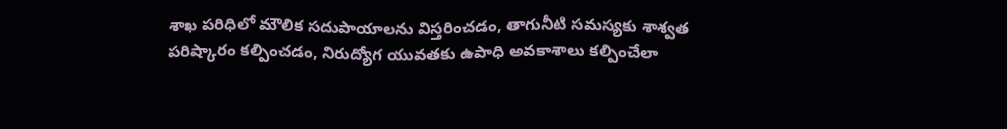శాఖ పరిధిలో మౌలిక సదుపాయాలను విస్తరించడం, తాగునీటి సమస్యకు శాశ్వత పరిష్కారం కల్పించడం, నిరుద్యోగ యువతకు ఉపాధి అవకాశాలు కల్పించేలా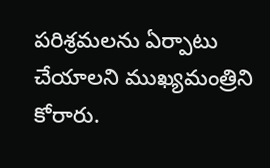పరిశ్రమలను ఏర్పాటు చేయాలని ముఖ్యమంత్రిని కోరారు.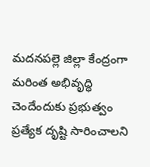మదనపల్లె జిల్లా కేంద్రంగా మరింత అభివృద్ధి చెందేందుకు ప్రభుత్వం ప్రత్యేక దృష్టి సారించాలని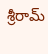శ్రీరామ్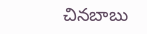చినబాబు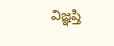విజ్ఞప్తి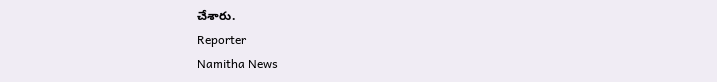చేశారు.
Reporter
Namitha News